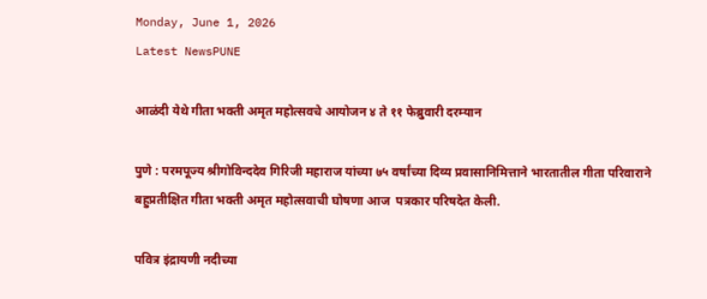Monday, June 1, 2026
Latest NewsPUNE

आळंदी येथे गीता भक्ती अमृत महोत्सवचे आयोजन ४ ते ११ फेब्रुवारी दरम्यान

पुणे : परमपूज्य श्रीगोविन्ददेव गिरिजी महाराज यांच्या ७५ वर्षांच्या दिव्य प्रवासानिमित्ताने भारतातील गीता परिवाराने बहुप्रतीक्षित गीता भक्ती अमृत महोत्सवाची घोषणा आज  पत्रकार परिषदेत केली.

पवित्र इंद्रायणी नदीच्या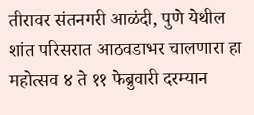तीरावर संतनगरी आळंदी, पुणे येथील शांत परिसरात आठवडाभर चालणारा हा महोत्सव ४ ते ११ फेब्रुवारी दरम्यान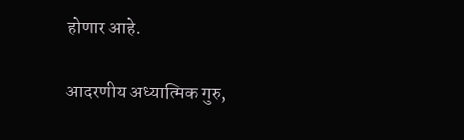होणार आहे.

आदरणीय अध्यात्मिक गुरु,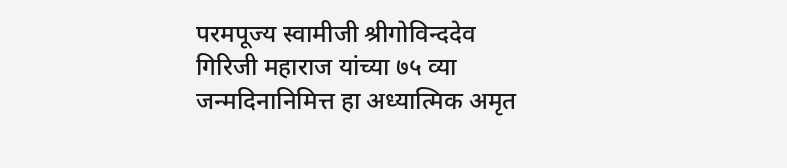परमपूज्य स्वामीजी श्रीगोविन्ददेव गिरिजी महाराज यांच्या ७५ व्या जन्मदिनानिमित्त हा अध्यात्मिक अमृत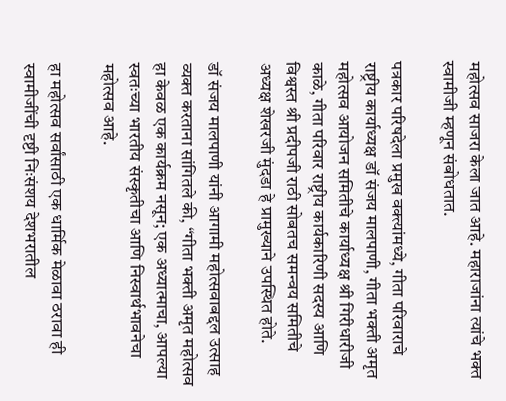महोत्सव साजरा केला जात आहे. महाराजांना त्यांचे भक्त स्वामीजी म्हणून संबोधतात.

पत्रकार परिषदेला प्रमुख वक्त्यांमध्ये, गीता परिवाराचे राष्ट्रीय कार्याध्यक्ष डॉ संजय मालपाणी, गीता भक्ती अमृत महोत्सव आयोजन समितीचे कार्याध्यक्ष श्री गिरीधारीजी काळे, गीता परिवार राष्ट्रीय कार्यकारिणी सदस्य आणि विश्वस्त श्री प्रदीपजी राठी सोबतच समन्वय समितीचे अध्यक्ष शेखरजी मुंदडा हे प्रामुख्याने उपस्थित होते.

डॉ संजय मालपाणी यांनी आगामी महोत्सवाबद्दल उत्साह व्यक्त करताना सांगितले की, “गीता भक्ती अमृत महोत्सव हा केवळ एक कार्यक्रम नसून; एक अध्यात्माचा, आपल्या स्वतःच्या भारतीय संस्कृतीचा आणि निस्वार्थभावनेचा महोत्सव आहे.

हा महोत्सव सर्वांसाठी एक धार्मिक मेळावा ठरावा ही स्वामीजींची दृष्टी निःसंशय देशभरातील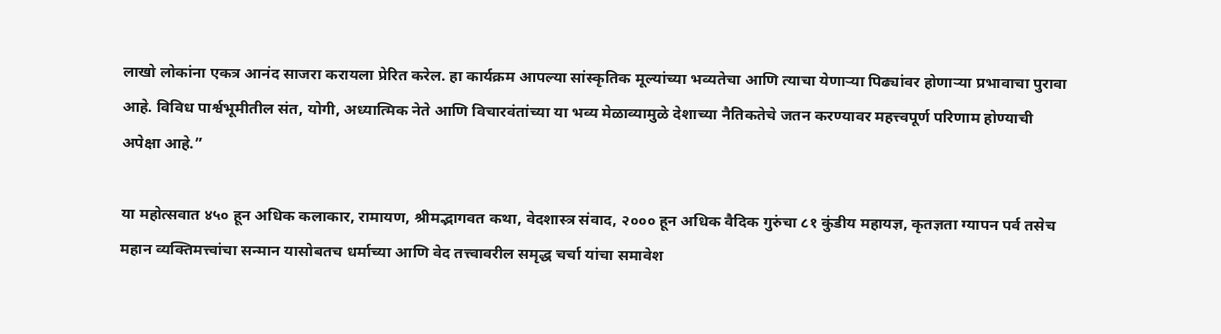लाखो लोकांना एकत्र आनंद साजरा करायला प्रेरित करेल. हा कार्यक्रम आपल्या सांस्कृतिक मूल्यांच्या भव्यतेचा आणि त्याचा येणाऱ्या पिढ्यांवर होणाऱ्या प्रभावाचा पुरावा आहे. विविध पार्श्वभूमीतील संत, योगी, अध्यात्मिक नेते आणि विचारवंतांच्या या भव्य मेळाव्यामुळे देशाच्या नैतिकतेचे जतन करण्यावर महत्त्वपूर्ण परिणाम होण्याची अपेक्षा आहे.”

या महोत्सवात ४५० हून अधिक कलाकार, रामायण, श्रीमद्भागवत कथा, वेदशास्त्र संवाद, २००० हून अधिक वैदिक गुरुंचा ८१ कुंडीय महायज्ञ, कृतज्ञता ग्यापन पर्व तसेच महान व्यक्तिमत्त्वांचा सन्मान यासोबतच धर्माच्या आणि वेद तत्त्वावरील समृद्ध चर्चा यांचा समावेश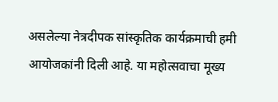असलेल्या नेत्रदीपक सांस्कृतिक कार्यक्रमाची हमी आयोजकांनी दिली आहे. या महोत्सवाचा मूख्य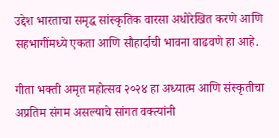उद्देश भारताचा समृद्ध सांस्कृतिक वारसा अधोरेखित करणे आणि सहभागींमध्ये एकता आणि सौहार्दाची भावना वाढवणे हा आहे.

गीता भक्ती अमृत महोत्सव २०२४ हा अध्यात्म आणि संस्कृतीचा अप्रतिम संगम असल्याचे सांगत वक्त्यांनी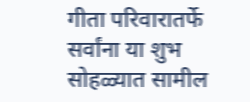गीता परिवारातर्फे सर्वांना या शुभ सोहळ्यात सामील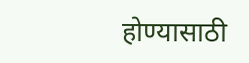होण्यासाठी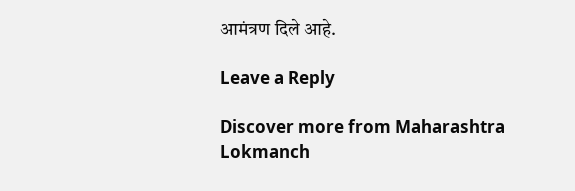आमंत्रण दिले आहे.

Leave a Reply

Discover more from Maharashtra Lokmanch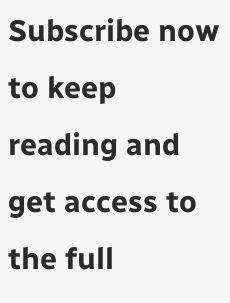Subscribe now to keep reading and get access to the full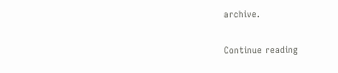archive.

Continue reading